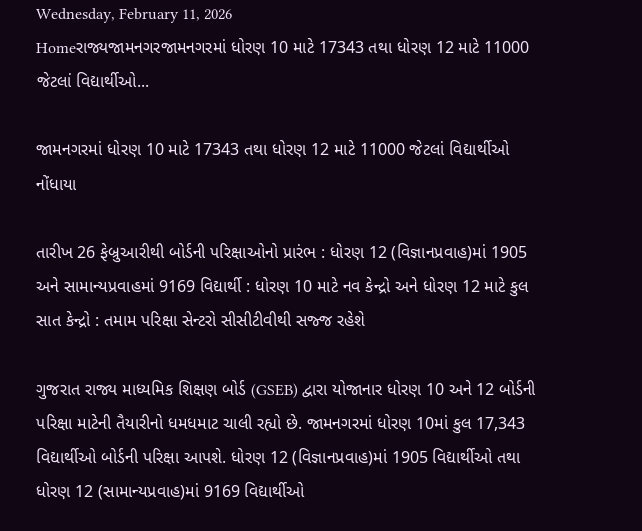Wednesday, February 11, 2026
Homeરાજ્યજામનગરજામનગરમાં ધોરણ 10 માટે 17343 તથા ધોરણ 12 માટે 11000 જેટલાં વિદ્યાર્થીઓ...

જામનગરમાં ધોરણ 10 માટે 17343 તથા ધોરણ 12 માટે 11000 જેટલાં વિદ્યાર્થીઓ નોંધાયા

તારીખ 26 ફેબ્રુઆરીથી બોર્ડની પરિક્ષાઓનો પ્રારંભ : ધોરણ 12 (વિજ્ઞાનપ્રવાહ)માં 1905 અને સામાન્યપ્રવાહમાં 9169 વિદ્યાર્થી : ધોરણ 10 માટે નવ કેન્દ્રો અને ધોરણ 12 માટે કુલ સાત કેન્દ્રો : તમામ પરિક્ષા સેન્ટરો સીસીટીવીથી સજ્જ રહેશે

ગુજરાત રાજ્ય માધ્યમિક શિક્ષણ બોર્ડ (GSEB) દ્વારા યોજાનાર ધોરણ 10 અને 12 બોર્ડની પરિક્ષા માટેની તૈયારીનો ધમધમાટ ચાલી રહ્યો છે. જામનગરમાં ધોરણ 10માં કુલ 17,343 વિદ્યાર્થીઓ બોર્ડની પરિક્ષા આપશે. ધોરણ 12 (વિજ્ઞાનપ્રવાહ)માં 1905 વિદ્યાર્થીઓ તથા ધોરણ 12 (સામાન્યપ્રવાહ)માં 9169 વિદ્યાર્થીઓ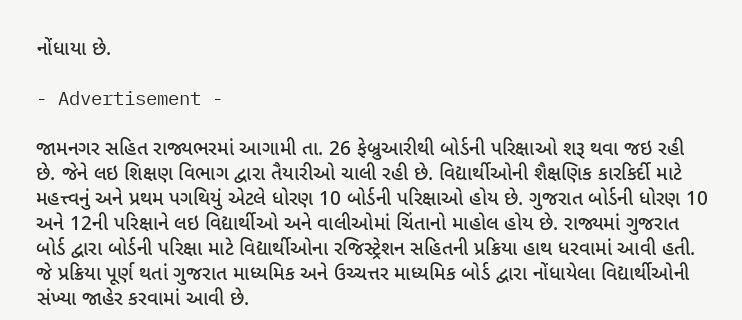નોંધાયા છે.

- Advertisement -

જામનગર સહિત રાજ્યભરમાં આગામી તા. 26 ફેબ્રુઆરીથી બોર્ડની પરિક્ષાઓ શરૂ થવા જઇ રહી છે. જેને લઇ શિક્ષણ વિભાગ દ્વારા તૈયારીઓ ચાલી રહી છે. વિદ્યાર્થીઓની શૈક્ષણિક કારકિર્દી માટે મહત્ત્વનું અને પ્રથમ પગથિયું એટલે ધોરણ 10 બોર્ડની પરિક્ષાઓ હોય છે. ગુજરાત બોર્ડની ધોરણ 10 અને 12ની પરિક્ષાને લઇ વિદ્યાર્થીઓ અને વાલીઓમાં ચિંતાનો માહોલ હોય છે. રાજ્યમાં ગુજરાત બોર્ડ દ્વારા બોર્ડની પરિક્ષા માટે વિદ્યાર્થીઓના રજિસ્ટ્રેશન સહિતની પ્રક્રિયા હાથ ધરવામાં આવી હતી. જે પ્રક્રિયા પૂર્ણ થતાં ગુજરાત માધ્યમિક અને ઉચ્ચત્તર માધ્યમિક બોર્ડ દ્વારા નોંધાયેલા વિદ્યાર્થીઓની સંખ્યા જાહેર કરવામાં આવી છે.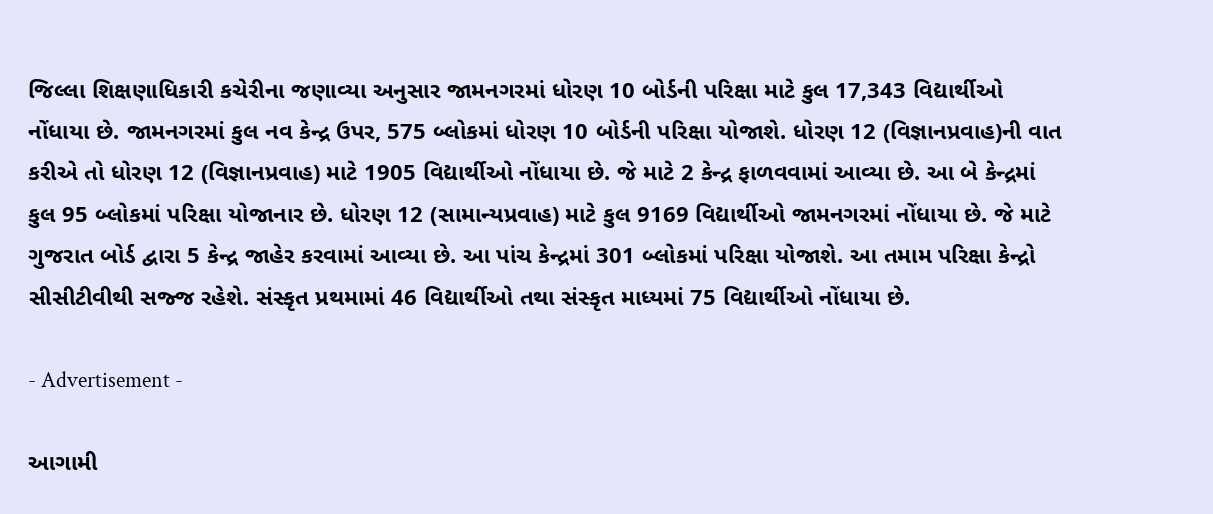જિલ્લા શિક્ષણાધિકારી કચેરીના જણાવ્યા અનુસાર જામનગરમાં ધોરણ 10 બોર્ડની પરિક્ષા માટે કુલ 17,343 વિદ્યાર્થીઓ નોંધાયા છે. જામનગરમાં કુલ નવ કેન્દ્ર ઉપર, 575 બ્લોકમાં ધોરણ 10 બોર્ડની પરિક્ષા યોજાશે. ધોરણ 12 (વિજ્ઞાનપ્રવાહ)ની વાત કરીએ તો ધોરણ 12 (વિજ્ઞાનપ્રવાહ) માટે 1905 વિદ્યાર્થીઓ નોંધાયા છે. જે માટે 2 કેન્દ્ર ફાળવવામાં આવ્યા છે. આ બે કેન્દ્રમાં કુલ 95 બ્લોકમાં પરિક્ષા યોજાનાર છે. ધોરણ 12 (સામાન્યપ્રવાહ) માટે કુલ 9169 વિદ્યાર્થીઓ જામનગરમાં નોંધાયા છે. જે માટે ગુજરાત બોર્ડ દ્વારા 5 કેન્દ્ર જાહેર કરવામાં આવ્યા છે. આ પાંચ કેન્દ્રમાં 301 બ્લોકમાં પરિક્ષા યોજાશે. આ તમામ પરિક્ષા કેન્દ્રો સીસીટીવીથી સજ્જ રહેશે. સંસ્કૃત પ્રથમામાં 46 વિદ્યાર્થીઓ તથા સંસ્કૃત માધ્યમાં 75 વિદ્યાર્થીઓ નોંધાયા છે.

- Advertisement -

આગામી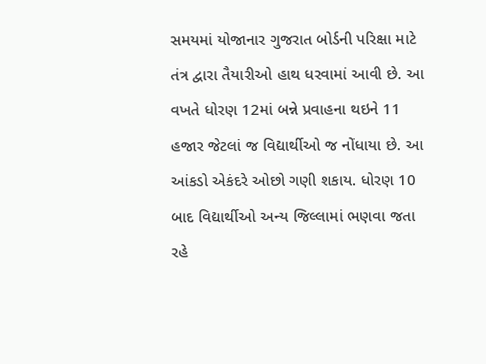સમયમાં યોજાનાર ગુજરાત બોર્ડની પરિક્ષા માટે તંત્ર દ્વારા તૈયારીઓ હાથ ધરવામાં આવી છે. આ વખતે ધોરણ 12માં બન્ને પ્રવાહના થઇને 11 હજાર જેટલાં જ વિદ્યાર્થીઓ જ નોંધાયા છે. આ આંકડો એકંદરે ઓછો ગણી શકાય. ધોરણ 10 બાદ વિદ્યાર્થીઓ અન્ય જિલ્લામાં ભણવા જતા રહે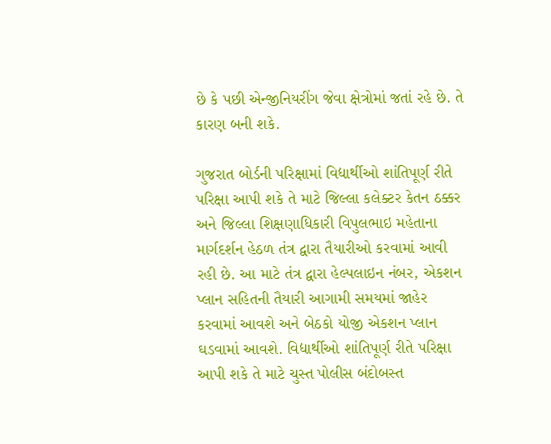છે કે પછી એન્જીનિયરીંગ જેવા ક્ષેત્રોમાં જતાં રહે છે. તે કારણ બની શકે.

ગુજરાત બોર્ડની પરિક્ષામાં વિદ્યાર્થીઓ શાંતિપૂર્ણ રીતે પરિક્ષા આપી શકે તે માટે જિલ્લા કલેક્ટર કેતન ઠક્કર અને જિલ્લા શિક્ષણાધિકારી વિપુલભાઇ મહેતાના માર્ગદર્શન હેઠળ તંત્ર દ્વારા તૈયારીઓ કરવામાં આવી રહી છે. આ માટે તંત્ર દ્વારા હેલ્પલાઇન નંબર, એકશન પ્લાન સહિતની તૈયારી આગામી સમયમાં જાહેર કરવામાં આવશે અને બેઠકો યોજી એકશન પ્લાન ઘડવામાં આવશે. વિદ્યાર્થીઓ શાંતિપૂર્ણ રીતે પરિક્ષા આપી શકે તે માટે ચુસ્ત પોલીસ બંદોબસ્ત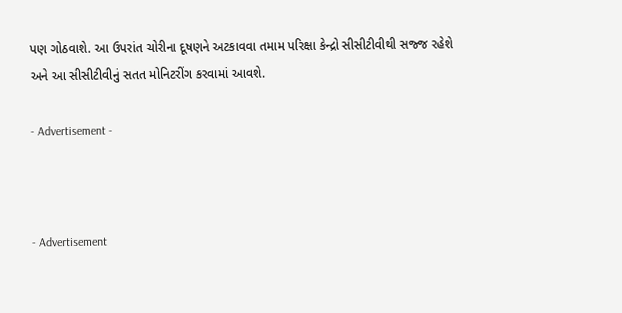પણ ગોઠવાશે. આ ઉપરાંત ચોરીના દૂષણને અટકાવવા તમામ પરિક્ષા કેન્દ્રો સીસીટીવીથી સજ્જ રહેશે અને આ સીસીટીવીનું સતત મોનિટરીંગ કરવામાં આવશે.

- Advertisement -



- Advertisement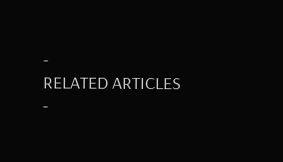-
RELATED ARTICLES
-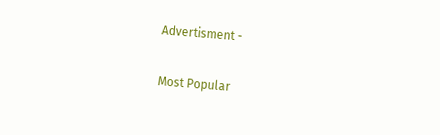Advertisment -

Most Popular